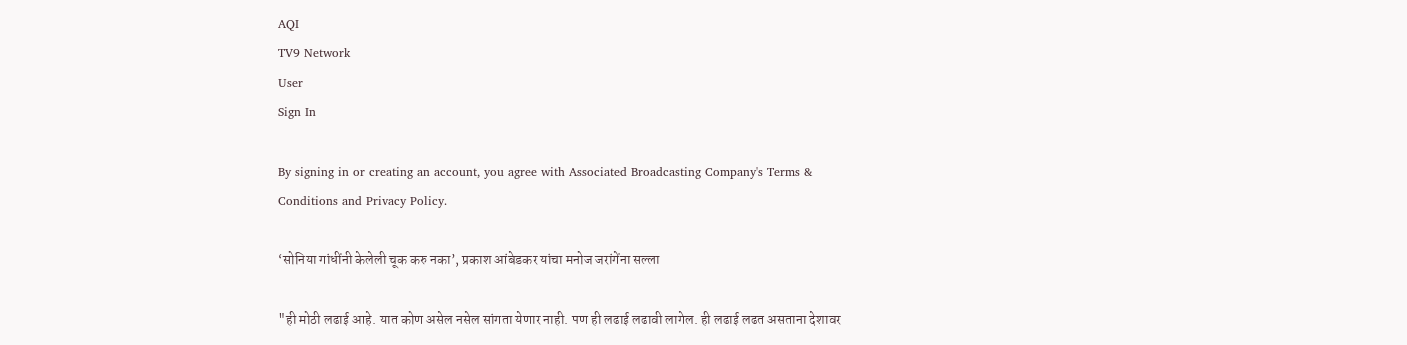AQI
TV9 Network
User
Sign In

By signing in or creating an account, you agree with Associated Broadcasting Company's Terms & Conditions and Privacy Policy.

‘सोनिया गांधींनी केलेली चूक करु नका’, प्रकाश आंबेडकर यांचा मनोज जरांगेंना सल्ला

"ही मोठी लढाई आहे. यात कोण असेल नसेल सांगता येणार नाही. पण ही लढाई लढावी लागेल. ही लढाई लढत असताना देशावर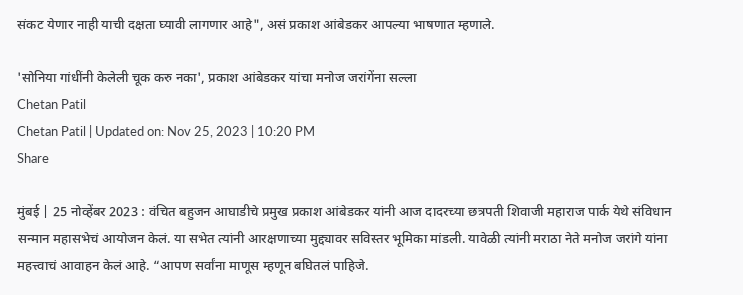संकट येणार नाही याची दक्षता घ्यावी लागणार आहे", असं प्रकाश आंबेडकर आपल्या भाषणात म्हणाले.

'सोनिया गांधींनी केलेली चूक करु नका', प्रकाश आंबेडकर यांचा मनोज जरांगेंना सल्ला
Chetan Patil
Chetan Patil | Updated on: Nov 25, 2023 | 10:20 PM
Share

मुंबई | 25 नोव्हेंबर 2023 : वंचित बहुजन आघाडीचे प्रमुख प्रकाश आंबेडकर यांनी आज दादरच्या छत्रपती शिवाजी महाराज पार्क येथे संविधान सन्मान महासभेचं आयोजन केलं. या सभेत त्यांनी आरक्षणाच्या मुद्द्यावर सविस्तर भूमिका मांडली. यावेळी त्यांनी मराठा नेते मनोज जरांगे यांना महत्त्वाचं आवाहन केलं आहे. “आपण सर्वांना माणूस म्हणून बघितलं पाहिजे.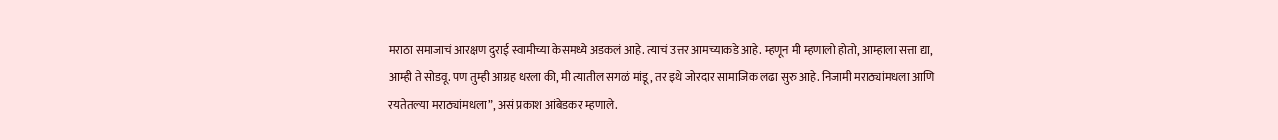मराठा समाजाचं आरक्षण दुराई स्वामीच्या केसमध्ये अडकलं आहे. त्याचं उत्तर आमच्याकडे आहे. म्हणून मी म्हणालो होतो, आम्हाला सत्ता द्या, आम्ही ते सोडवू. पण तुम्ही आग्रह धरला की, मी त्यातील सगळं मांडू, तर इथे जोरदार सामाजिक लढा सुरु आहे. निजामी मराठ्यांमधला आणि रयतेतल्या मराठ्यांमधला”, असं प्रकाश आंबेडकर म्हणाले.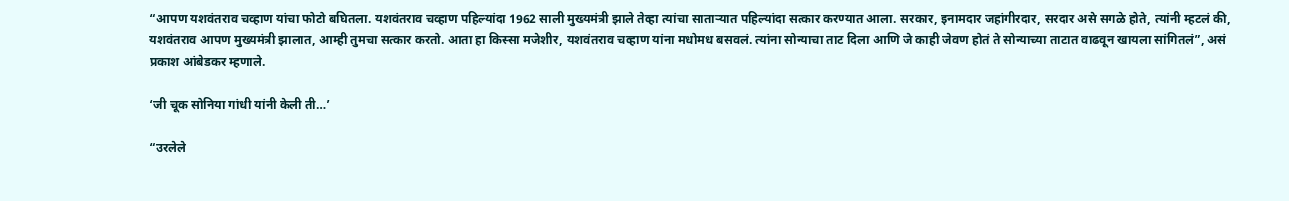“आपण यशवंतराव चव्हाण यांचा फोटो बघितला. यशवंतराव चव्हाण पहिल्यांदा 1962 साली मुख्यमंत्री झाले तेव्हा त्यांचा साताऱ्यात पहिल्यांदा सत्कार करण्यात आला. सरकार, इनामदार जहांगीरदार, सरदार असे सगळे होते, त्यांनी म्हटलं की, यशवंतराव आपण मुख्यमंत्री झालात, आम्ही तुमचा सत्कार करतो. आता हा किस्सा मजेशीर, यशवंतराव चव्हाण यांना मधोमध बसवलं. त्यांना सोन्याचा ताट दिला आणि जे काही जेवण होतं ते सोन्याच्या ताटात वाढवून खायला सांगितलं”, असं प्रकाश आंबेडकर म्हणाले.

‘जी चूक सोनिया गांधी यांनी केली ती…’

“उरलेले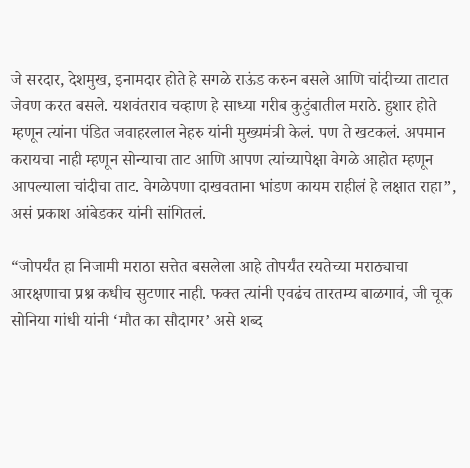जे सरदार, देशमुख, इनामदार होते हे सगळे राऊंड करुन बसले आणि चांदीच्या ताटात जेवण करत बसले. यशवंतराव चव्हाण हे साध्या गरीब कुटुंबातील मराठे. हुशार होते म्हणून त्यांना पंडित जवाहरलाल नेहरु यांनी मुख्यमंत्री केलं. पण ते खटकलं. अपमान करायचा नाही म्हणून सोन्याचा ताट आणि आपण त्यांच्यापेक्षा वेगळे आहोत म्हणून आपल्याला चांदीचा ताट. वेगळेपणा दाखवताना भांडण कायम राहीलं हे लक्षात राहा”, असं प्रकाश आंबेडकर यांनी सांगितलं.

“जोपर्यंत हा निजामी मराठा सत्तेत बसलेला आहे तोपर्यंत रयतेच्या मराठ्याचा आरक्षणाचा प्रश्न कधीच सुटणार नाही. फक्त त्यांनी एवढंच तारतम्य बाळगावं, जी चूक सोनिया गांधी यांनी ‘मौत का सौदागर’ असे शब्द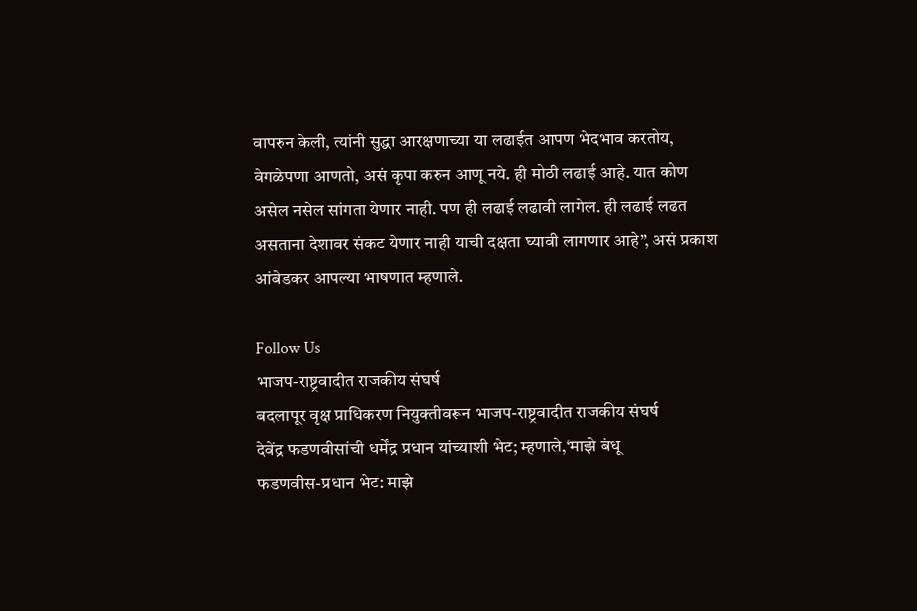वापरुन केली, त्यांनी सुद्धा आरक्षणाच्या या लढाईत आपण भेदभाव करतोय, वेगळेपणा आणतो, असं कृपा करुन आणू नये. ही मोठी लढाई आहे. यात कोण असेल नसेल सांगता येणार नाही. पण ही लढाई लढावी लागेल. ही लढाई लढत असताना देशावर संकट येणार नाही याची दक्षता घ्यावी लागणार आहे”, असं प्रकाश आंबेडकर आपल्या भाषणात म्हणाले.

Follow Us
भाजप-राष्ट्रवादीत राजकीय संघर्ष
बदलापूर वृक्ष प्राधिकरण नियुक्तीवरून भाजप-राष्ट्रवादीत राजकीय संघर्ष
देवेंद्र फडणवीसांची धर्मेंद्र प्रधान यांच्याशी भेट; म्हणाले,‘माझे बंधू
फडणवीस-प्रधान भेट: माझे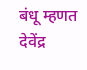बंधू म्हणत देवेंद्र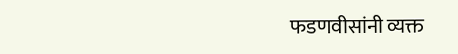फडणवीसांनी व्यक्त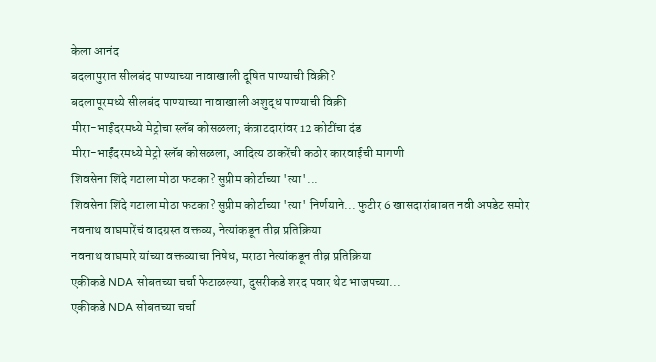केला आनंद
बदलापुरात सीलबंद पाण्याच्या नावाखाली दूषित पाण्याची विक्री?
बदलापूरमध्ये सीलबंद पाण्याच्या नावाखाली अशुद्ध पाण्याची विक्री
मीरा-भाईंदरमध्ये मेट्रोचा स्लॅब कोसळला; कंत्राटदारांवर 12 कोटींचा दंड
मीरा-भाईंदरमध्ये मेट्रो स्लॅब कोसळला, आदित्य ठाकरेंची कठोर कारवाईची मागणी
शिवसेना शिंदे गटाला मोठा फटका? सुप्रीम कोर्टाच्या 'त्या'...
शिवसेना शिंदे गटाला मोठा फटका? सुप्रीम कोर्टाच्या 'त्या' निर्णयाने... फुटीर 6 खासदारांबाबत नवी अपडेट समोर
नवनाथ वाघमारेंचं वादग्रस्त वक्तव्य, नेत्यांकडून तीव्र प्रतिक्रिया
नवनाथ वाघमारे यांच्या वक्तव्याचा निषेध, मराठा नेत्यांकडून तीव्र प्रतिक्रिया
एकीकडे NDA सोबतच्या चर्चा फेटाळल्या, दुसरीकडे शरद पवार थेट भाजपच्या...
एकीकडे NDA सोबतच्या चर्चा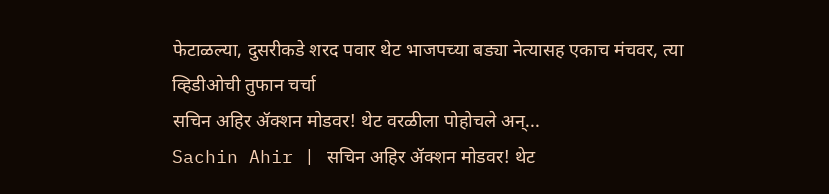फेटाळल्या, दुसरीकडे शरद पवार थेट भाजपच्या बड्या नेत्यासह एकाच मंचवर, त्या व्हिडीओची तुफान चर्चा
सचिन अहिर ॲक्शन मोडवर! थेट वरळीला पोहोचले अन्...
Sachin Ahir | सचिन अहिर ॲक्शन मोडवर! थेट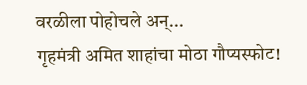वरळीला पोहोचले अन्...
गृहमंत्री अमित शाहांचा मोठा गौप्यस्फोट!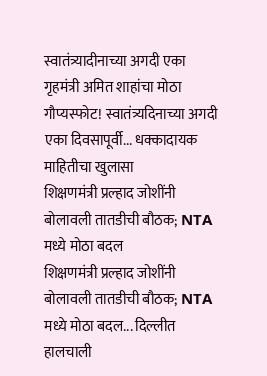स्वातंत्र्यादीनाच्या अगदी एका
गृहमंत्री अमित शाहांचा मोठा गौप्यस्फोट! स्वातंत्र्यदिनाच्या अगदी एका दिवसापूर्वी... धक्कादायक माहितीचा खुलासा
शिक्षणमंत्री प्रल्हाद जोशींनी बोलावली तातडीची बौठक; NTA मध्ये मोठा बदल
शिक्षणमंत्री प्रल्हाद जोशींनी बोलावली तातडीची बौठक; NTA मध्ये मोठा बदल... दिल्लीत हालचाली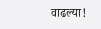वाढल्या!